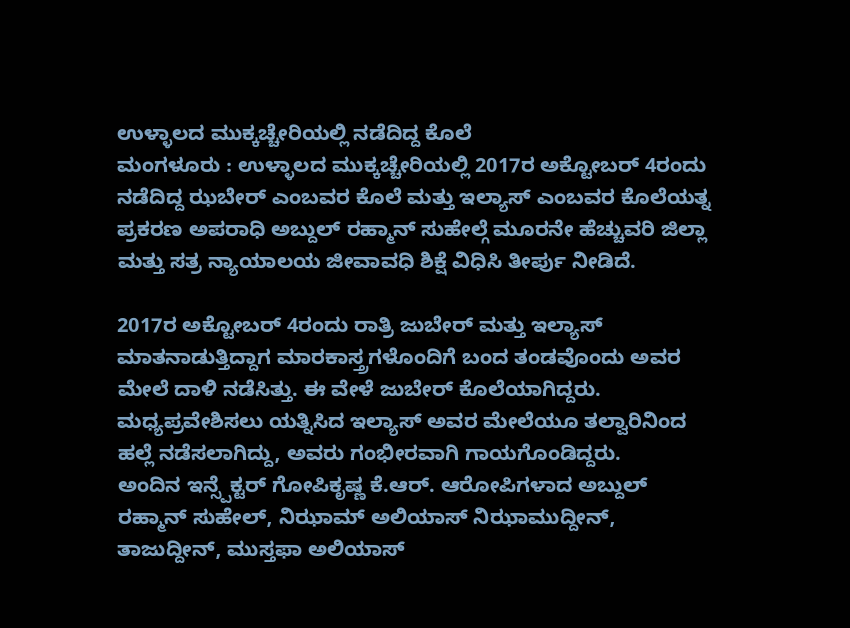ಉಳ್ಳಾಲದ ಮುಕ್ಕಚ್ಚೇರಿಯಲ್ಲಿ ನಡೆದಿದ್ದ ಕೊಲೆ
ಮಂಗಳೂರು : ಉಳ್ಳಾಲದ ಮುಕ್ಕಚ್ಚೇರಿಯಲ್ಲಿ 2017ರ ಅಕ್ಟೋಬರ್ 4ರಂದು ನಡೆದಿದ್ದ ಝಬೇರ್ ಎಂಬವರ ಕೊಲೆ ಮತ್ತು ಇಲ್ಯಾಸ್ ಎಂಬವರ ಕೊಲೆಯತ್ನ ಪ್ರಕರಣ ಅಪರಾಧಿ ಅಬ್ದುಲ್ ರಹ್ಮಾನ್ ಸುಹೇಲ್ಗೆ ಮೂರನೇ ಹೆಚ್ಚುವರಿ ಜಿಲ್ಲಾ ಮತ್ತು ಸತ್ರ ನ್ಯಾಯಾಲಯ ಜೀವಾವಧಿ ಶಿಕ್ಷೆ ವಿಧಿಸಿ ತೀರ್ಪು ನೀಡಿದೆ.

2017ರ ಅಕ್ಟೋಬರ್ 4ರಂದು ರಾತ್ರಿ ಜುಬೇರ್ ಮತ್ತು ಇಲ್ಯಾಸ್ ಮಾತನಾಡುತ್ತಿದ್ದಾಗ ಮಾರಕಾಸ್ತ್ರಗಳೊಂದಿಗೆ ಬಂದ ತಂಡವೊಂದು ಅವರ ಮೇಲೆ ದಾಳಿ ನಡೆಸಿತ್ತು. ಈ ವೇಳೆ ಜುಬೇರ್ ಕೊಲೆಯಾಗಿದ್ದರು. ಮಧ್ಯಪ್ರವೇಶಿಸಲು ಯತ್ನಿಸಿದ ಇಲ್ಯಾಸ್ ಅವರ ಮೇಲೆಯೂ ತಲ್ವಾರಿನಿಂದ ಹಲ್ಲೆ ನಡೆಸಲಾಗಿದ್ದು, ಅವರು ಗಂಭೀರವಾಗಿ ಗಾಯಗೊಂಡಿದ್ದರು.
ಅಂದಿನ ಇನ್ಸ್ಪೆಕ್ಟರ್ ಗೋಪಿಕೃಷ್ಣ ಕೆ.ಆರ್. ಆರೋಪಿಗಳಾದ ಅಬ್ದುಲ್ ರಹ್ಮಾನ್ ಸುಹೇಲ್, ನಿಝಾಮ್ ಅಲಿಯಾಸ್ ನಿಝಾಮುದ್ದೀನ್, ತಾಜುದ್ದೀನ್, ಮುಸ್ತಫಾ ಅಲಿಯಾಸ್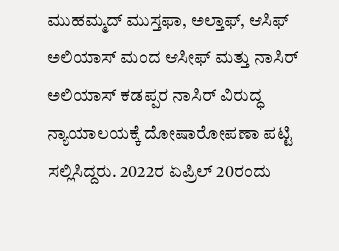ಮುಹಮ್ಮದ್ ಮುಸ್ತಫಾ, ಅಲ್ತಾಫ್, ಆಸಿಫ್ ಅಲಿಯಾಸ್ ಮಂದ ಆಸೀಫ್ ಮತ್ತು ನಾಸಿರ್ ಅಲಿಯಾಸ್ ಕಡಪ್ಪರ ನಾಸಿರ್ ವಿರುದ್ಧ ನ್ಯಾಯಾಲಯಕ್ಕೆ ದೋಷಾರೋಪಣಾ ಪಟ್ಟಿ ಸಲ್ಲಿಸಿದ್ದರು. 2022ರ ಏಪ್ರಿಲ್ 20ರಂದು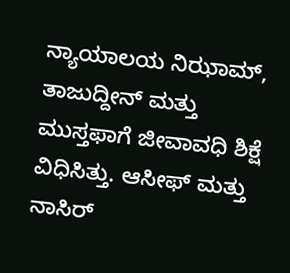ನ್ಯಾಯಾಲಯ ನಿಝಾಮ್, ತಾಜುದ್ದೀನ್ ಮತ್ತು ಮುಸ್ತಫಾಗೆ ಜೀವಾವಧಿ ಶಿಕ್ಷೆ ವಿಧಿಸಿತ್ತು. ಆಸೀಫ್ ಮತ್ತು ನಾಸಿರ್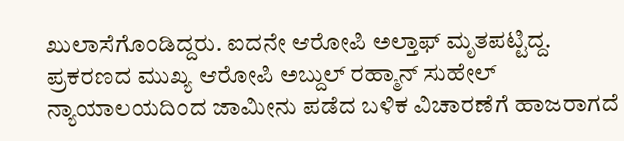ಖುಲಾಸೆಗೊಂಡಿದ್ದರು. ಐದನೇ ಆರೋಪಿ ಅಲ್ತಾಫ್ ಮೃತಪಟ್ಟಿದ್ದ.
ಪ್ರಕರಣದ ಮುಖ್ಯ ಆರೋಪಿ ಅಬ್ದುಲ್ ರಹ್ಮಾನ್ ಸುಹೇಲ್ ನ್ಯಾಯಾಲಯದಿಂದ ಜಾಮೀನು ಪಡೆದ ಬಳಿಕ ವಿಚಾರಣೆಗೆ ಹಾಜರಾಗದೆ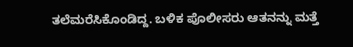ತಲೆಮರೆಸಿಕೊಂಡಿದ್ದ. ಬಳಿಕ ಪೊಲೀಸರು ಆತನನ್ನು ಮತ್ತೆ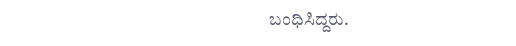ಬಂಧಿಸಿದ್ದರು.